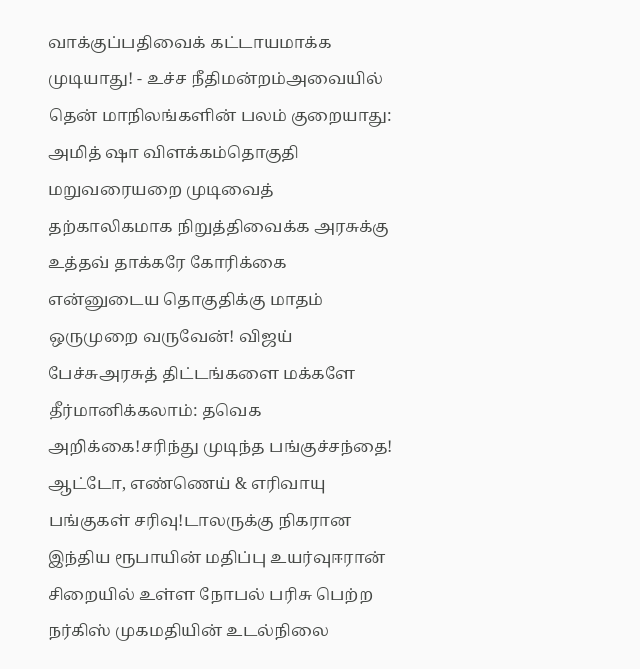வாக்குப்பதிவைக் கட்டாயமாக்க முடியாது! - உச்ச நீதிமன்றம்அவையில் தென் மாநிலங்களின் பலம் குறையாது: அமித் ஷா விளக்கம்தொகுதி மறுவரையறை முடிவைத் தற்காலிகமாக நிறுத்திவைக்க அரசுக்கு உத்தவ் தாக்கரே கோரிக்கை என்னுடைய தொகுதிக்கு மாதம் ஒருமுறை வருவேன்! விஜய் பேச்சுஅரசுத் திட்டங்களை மக்களே தீர்மானிக்கலாம்: தவெக அறிக்கை!சரிந்து முடிந்த பங்குச்சந்தை! ஆட்டோ, எண்ணெய் & எரிவாயு பங்குகள் சரிவு!டாலருக்கு நிகரான இந்திய ரூபாயின் மதிப்பு உயர்வுஈரான் சிறையில் உள்ள நோபல் பரிசு பெற்ற நர்கிஸ் முகமதியின் உடல்நிலை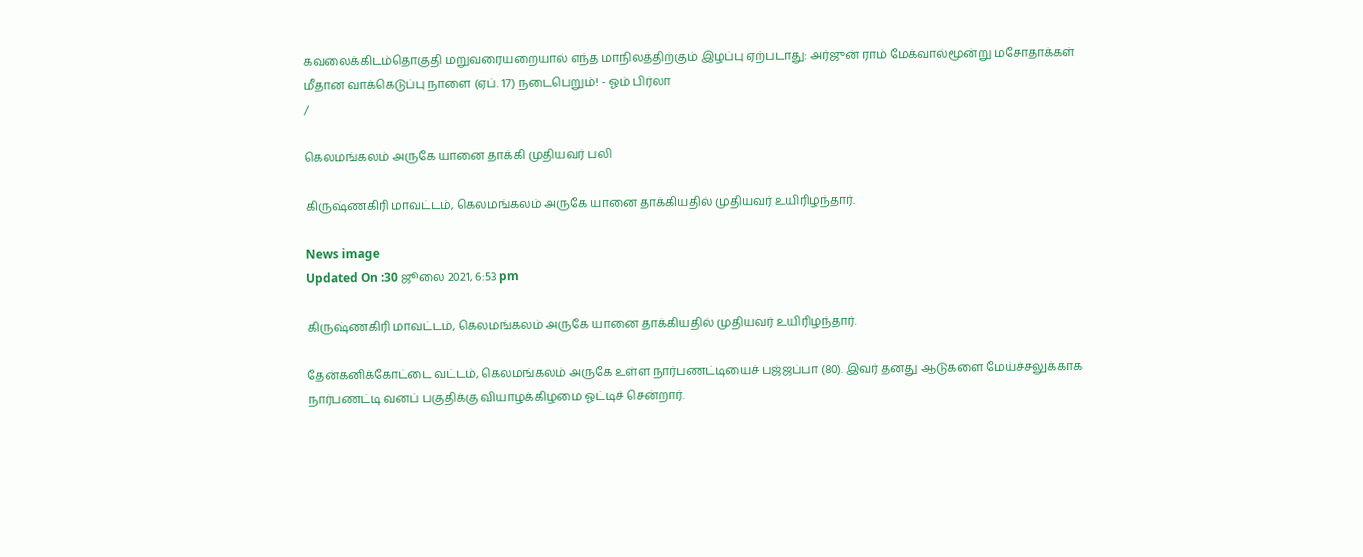கவலைக்கிடம்தொகுதி மறுவரையறையால் எந்த மாநிலத்திற்கும் இழப்பு ஏற்படாது: அர்ஜுன் ராம் மேக்வால்மூன்று மசோதாக்கள் மீதான வாக்கெடுப்பு நாளை (ஏப். 17) நடைபெறும்! - ஓம் பிர்லா
/

கெலமங்கலம் அருகே யானை தாக்கி முதியவர் பலி

கிருஷ்ணகிரி மாவட்டம், கெலமங்கலம் அருகே யானை தாக்கியதில் முதியவர் உயிரிழந்தார்.

News image
Updated On :30 ஜூலை 2021, 6:53 pm

கிருஷ்ணகிரி மாவட்டம், கெலமங்கலம் அருகே யானை தாக்கியதில் முதியவர் உயிரிழந்தார்.

தேன்கனிக்கோட்டை வட்டம், கெலமங்கலம் அருகே உள்ள நார்பணட்டியைச் பஜ்ஜப்பா (80). இவர் தனது ஆடுகளை மேய்ச்சலுக்காக நார்பணட்டி வனப் பகுதிக்கு வியாழக்கிழமை ஓட்டிச் சென்றார்.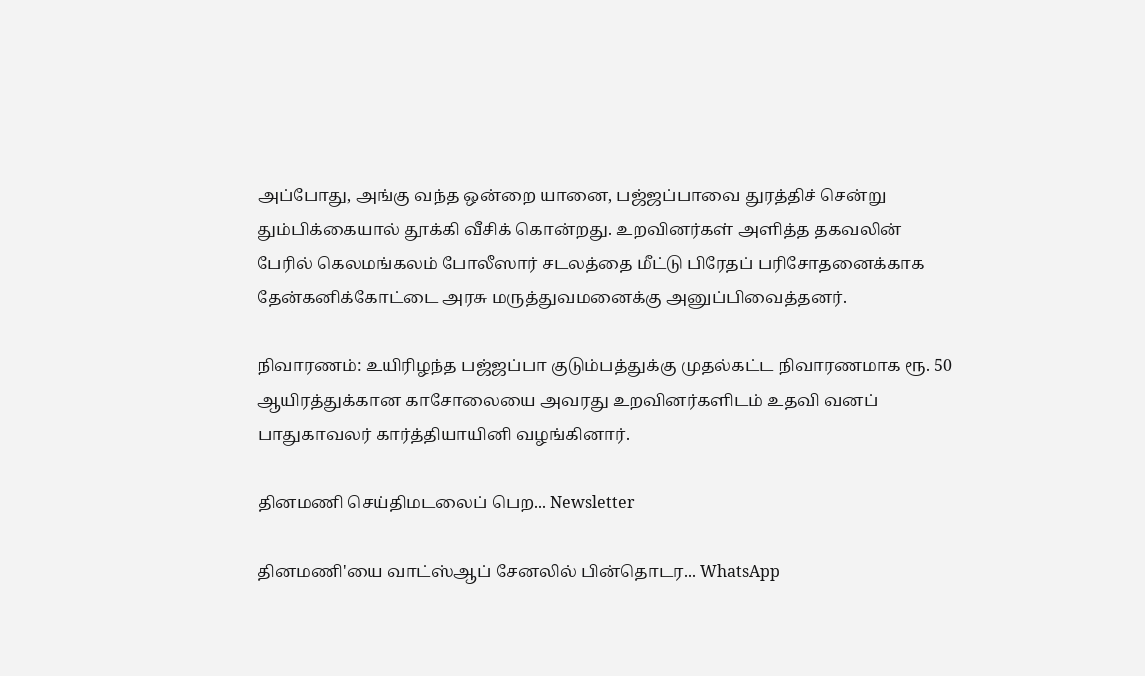அப்போது, அங்கு வந்த ஒன்றை யானை, பஜ்ஜப்பாவை துரத்திச் சென்று தும்பிக்கையால் தூக்கி வீசிக் கொன்றது. உறவினர்கள் அளித்த தகவலின் பேரில் கெலமங்கலம் போலீஸார் சடலத்தை மீட்டு பிரேதப் பரிசோதனைக்காக தேன்கனிக்கோட்டை அரசு மருத்துவமனைக்கு அனுப்பிவைத்தனர்.

நிவாரணம்: உயிரிழந்த பஜ்ஜப்பா குடும்பத்துக்கு முதல்கட்ட நிவாரணமாக ரூ. 50 ஆயிரத்துக்கான காசோலையை அவரது உறவினர்களிடம் உதவி வனப் பாதுகாவலர் கார்த்தியாயினி வழங்கினார்.

தினமணி செய்திமடலைப் பெற... Newsletter

தினமணி'யை வாட்ஸ்ஆப் சேனலில் பின்தொடர... WhatsApp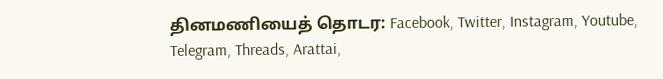தினமணியைத் தொடர: Facebook, Twitter, Instagram, Youtube, Telegram, Threads, Arattai,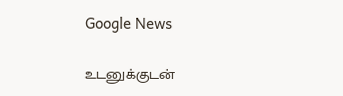Google News

உடனுக்குடன்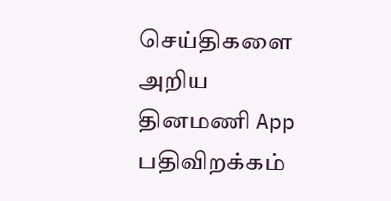செய்திகளை அறிய தினமணி App பதிவிறக்கம்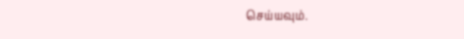செய்யவும்.